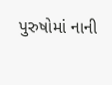પુરુષોમાં નાની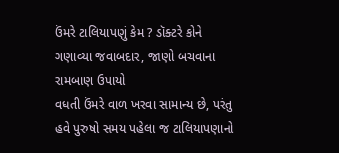ઉંમરે ટાલિયાપણું કેમ ? ડૉક્ટરે કોને ગણાવ્યા જવાબદાર, જાણો બચવાના રામબાણ ઉપાયો
વધતી ઉંમરે વાળ ખરવા સામાન્ય છે, પરંતુ હવે પુરુષો સમય પહેલા જ ટાલિયાપણાનો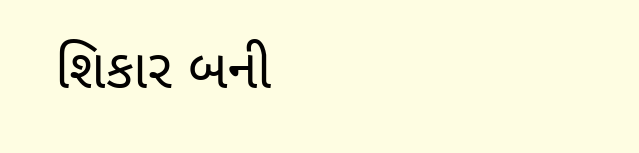શિકાર બની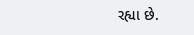રહ્યા છે.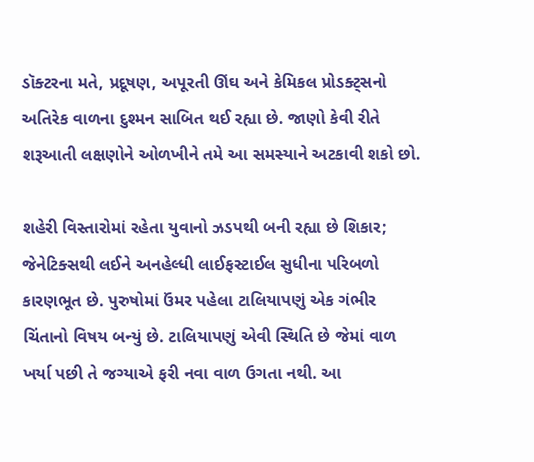ડૉક્ટરના મતે, પ્રદૂષણ, અપૂરતી ઊંઘ અને કેમિકલ પ્રોડક્ટ્સનો અતિરેક વાળના દુશ્મન સાબિત થઈ રહ્યા છે. જાણો કેવી રીતે શરૂઆતી લક્ષણોને ઓળખીને તમે આ સમસ્યાને અટકાવી શકો છો.

શહેરી વિસ્તારોમાં રહેતા યુવાનો ઝડપથી બની રહ્યા છે શિકાર; જેનેટિક્સથી લઈને અનહેલ્ધી લાઈફસ્ટાઈલ સુધીના પરિબળો કારણભૂત છે. પુરુષોમાં ઉંમર પહેલા ટાલિયાપણું એક ગંભીર ચિંતાનો વિષય બન્યું છે. ટાલિયાપણું એવી સ્થિતિ છે જેમાં વાળ ખર્યા પછી તે જગ્યાએ ફરી નવા વાળ ઉગતા નથી. આ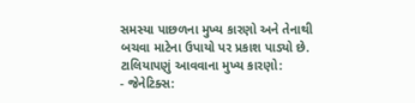સમસ્યા પાછળના મુખ્ય કારણો અને તેનાથી બચવા માટેના ઉપાયો પર પ્રકાશ પાડ્યો છે.
ટાલિયાપણું આવવાના મુખ્ય કારણો:
- જેનેટિક્સ: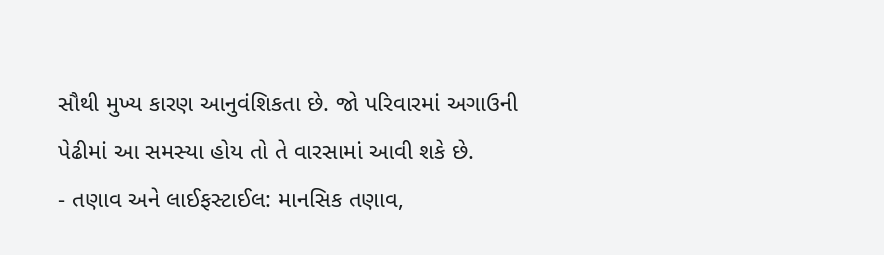સૌથી મુખ્ય કારણ આનુવંશિકતા છે. જો પરિવારમાં અગાઉની પેઢીમાં આ સમસ્યા હોય તો તે વારસામાં આવી શકે છે.
- તણાવ અને લાઈફસ્ટાઈલ: માનસિક તણાવ,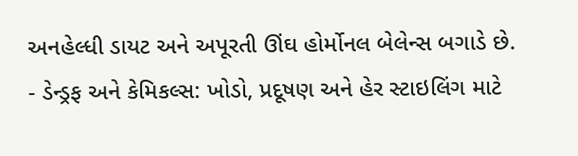અનહેલ્ધી ડાયટ અને અપૂરતી ઊંઘ હોર્મોનલ બેલેન્સ બગાડે છે.
- ડેન્ડ્રફ અને કેમિકલ્સ: ખોડો, પ્રદૂષણ અને હેર સ્ટાઇલિંગ માટે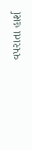વપરાતા હાર્શ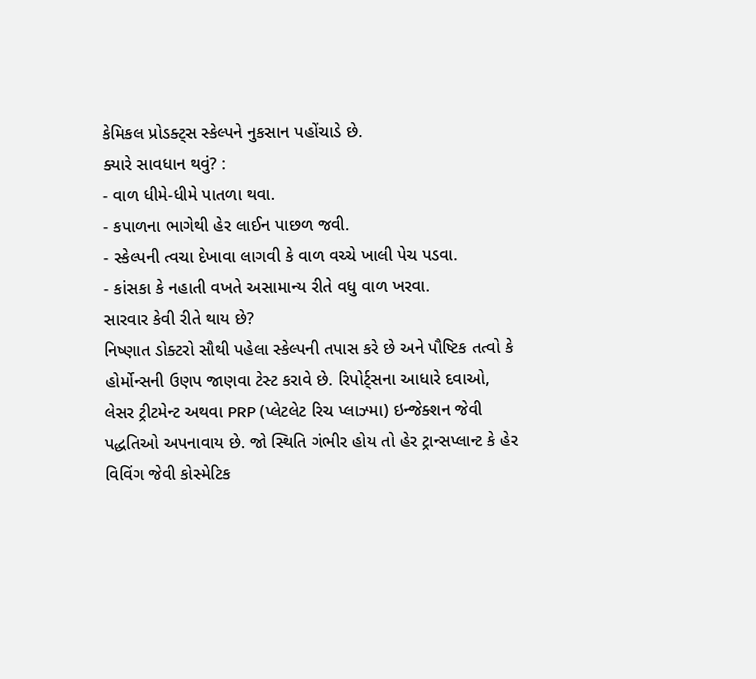કેમિકલ પ્રોડક્ટ્સ સ્કેલ્પને નુકસાન પહોંચાડે છે.
ક્યારે સાવધાન થવું? :
- વાળ ધીમે-ધીમે પાતળા થવા.
- કપાળના ભાગેથી હેર લાઈન પાછળ જવી.
- સ્કેલ્પની ત્વચા દેખાવા લાગવી કે વાળ વચ્ચે ખાલી પેચ પડવા.
- કાંસકા કે નહાતી વખતે અસામાન્ય રીતે વધુ વાળ ખરવા.
સારવાર કેવી રીતે થાય છે?
નિષ્ણાત ડોક્ટરો સૌથી પહેલા સ્કેલ્પની તપાસ કરે છે અને પૌષ્ટિક તત્વો કે હોર્મોન્સની ઉણપ જાણવા ટેસ્ટ કરાવે છે. રિપોર્ટ્સના આધારે દવાઓ, લેસર ટ્રીટમેન્ટ અથવા PRP (પ્લેટલેટ રિચ પ્લાઝ્મા) ઇન્જેક્શન જેવી પદ્ધતિઓ અપનાવાય છે. જો સ્થિતિ ગંભીર હોય તો હેર ટ્રાન્સપ્લાન્ટ કે હેર વિવિંગ જેવી કોસ્મેટિક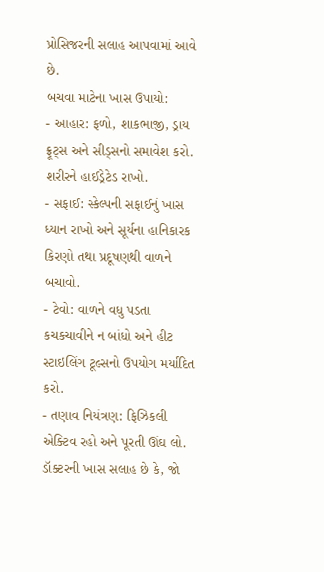પ્રોસિજરની સલાહ આપવામાં આવે છે.
બચવા માટેના ખાસ ઉપાયો:
- આહાર: ફળો, શાકભાજી, ડ્રાય ફ્રૂટ્સ અને સીડ્સનો સમાવેશ કરો. શરીરને હાઈડ્રેટેડ રાખો.
- સફાઈ: સ્કેલ્પની સફાઈનું ખાસ ધ્યાન રાખો અને સૂર્યના હાનિકારક કિરણો તથા પ્રદૂષણથી વાળને બચાવો.
- ટેવો: વાળને વધુ પડતા કચકચાવીને ન બાંધો અને હીટ સ્ટાઇલિંગ ટૂલ્સનો ઉપયોગ મર્યાદિત કરો.
- તણાવ નિયંત્રણ: ફિઝિકલી એક્ટિવ રહો અને પૂરતી ઊંઘ લો.
ડૉક્ટરની ખાસ સલાહ છે કે, જો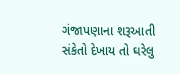ગંજાપણાના શરૂઆતી સંકેતો દેખાય તો ઘરેલુ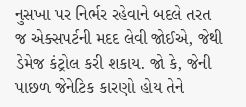નુસખા પર નિર્ભર રહેવાને બદલે તરત જ એક્સપર્ટની મદદ લેવી જોઈએ, જેથી ડેમેજ કંટ્રોલ કરી શકાય. જો કે, જેની પાછળ જેનેટિક કારણો હોય તેને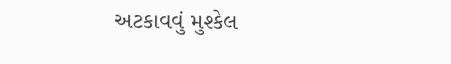અટકાવવું મુશ્કેલ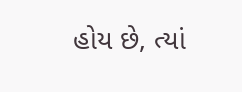હોય છે, ત્યાં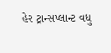હેર ટ્રાન્સપ્લાન્ટ વધુ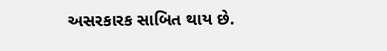અસરકારક સાબિત થાય છે.